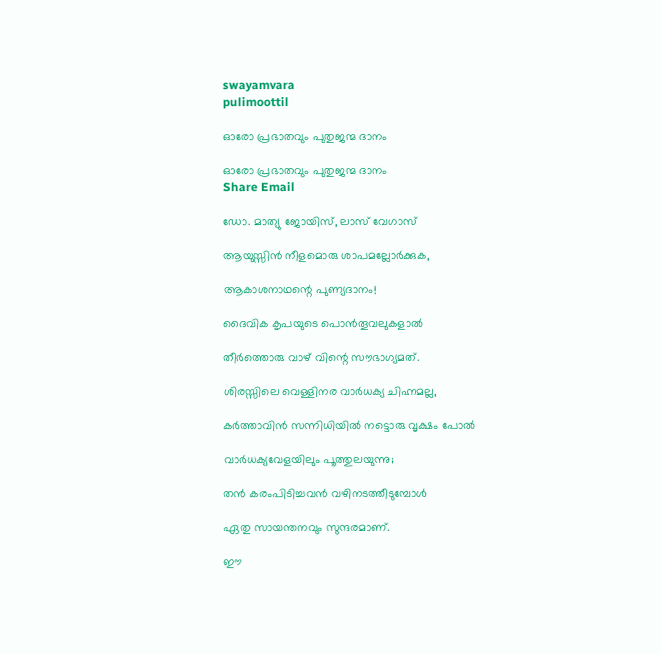swayamvara
pulimoottil

ഓരോ പ്രഭാതവും പുതുജന്മ ദാനം

ഓരോ പ്രഭാതവും പുതുജന്മ ദാനം
Share Email

ഡോ. മാത്യു ജോയിസ്, ലാസ് വേഗാസ്

ആയുസ്സിന്‍ നീളമൊരു ശാപമല്ലോര്‍ക്കുക,

ആകാശനാഥന്റെ പുണ്യദാനം!

ദൈവിക കൃപയുടെ പൊന്‍തൂവലുകളാല്‍

തീര്‍ത്തൊരു വാഴ് വിന്റെ സൗഭാഗ്യമത്.

ശിരസ്സിലെ വെള്ളിനര വാര്‍ധക്യ ചിഹ്നമല്ല,

കര്‍ത്താവിന്‍ സന്നിധിയില്‍ നട്ടൊരു വൃക്ഷം പോല്‍

വാര്‍ധക്യവേളയിലും പൂത്തുലയുന്നു;

തന്‍ കരംപിടിച്ചവന്‍ വഴിനടത്തീടുമ്പോള്‍

ഏതു സായന്തനവും സുന്ദരമാണ്.

ഈ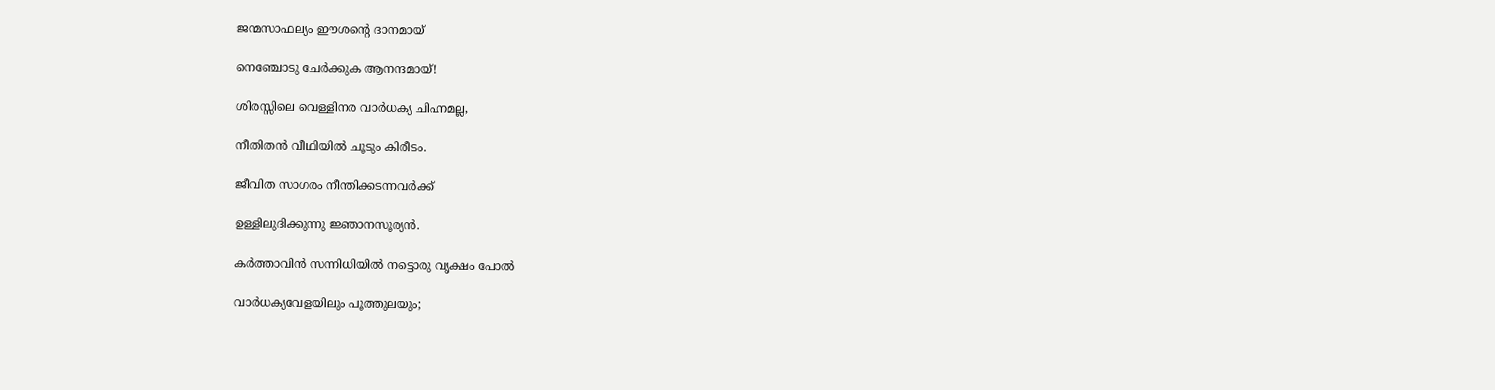ജന്മസാഫല്യം ഈശന്റെ ദാനമായ്

നെഞ്ചോടു ചേര്‍ക്കുക ആനന്ദമായ്!

ശിരസ്സിലെ വെള്ളിനര വാര്‍ധക്യ ചിഹ്നമല്ല,

നീതിതന്‍ വീഥിയില്‍ ചൂടും കിരീടം.

ജീവിത സാഗരം നീന്തിക്കടന്നവര്‍ക്ക്

ഉള്ളിലുദിക്കുന്നു ജ്ഞാനസൂര്യന്‍.

കര്‍ത്താവിന്‍ സന്നിധിയില്‍ നട്ടൊരു വൃക്ഷം പോല്‍

വാര്‍ധക്യവേളയിലും പൂത്തുലയും;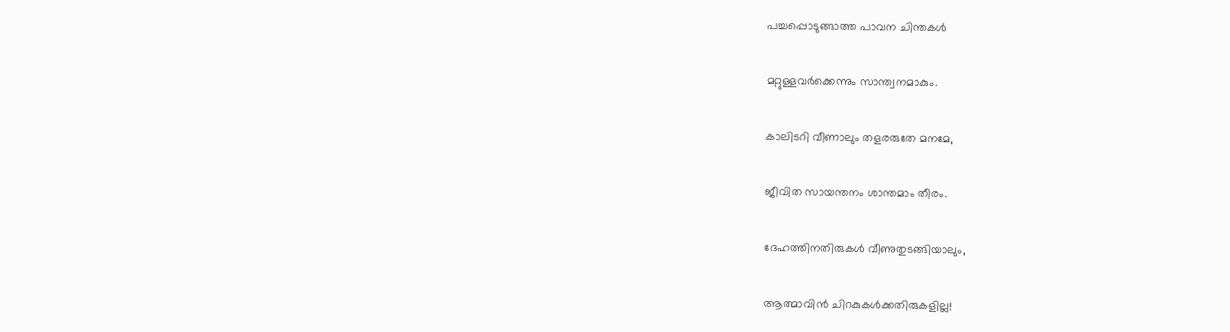പച്ചപ്പൊടുങ്ങാത്ത പാവന ചിന്തകള്‍

മറ്റുള്ളവര്‍ക്കെന്നും സാന്ത്വനമാകും.

കാലിടറി വീണാലും തളരരുതേ മനമേ,

ജീവിത സായന്തനം ശാന്തമാം തീരം.

ദേഹത്തിനതിരുകള്‍ വീണുതുടങ്ങിയാലും,

ആത്മാവിന്‍ ചിറകുകള്‍ക്കതിരുകളില്ല!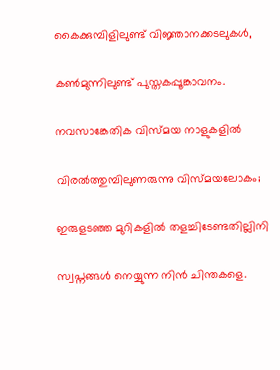കൈക്കുമ്പിളിലുണ്ട് വിജ്ഞാനക്കടലുകള്‍,

കണ്‍മുന്നിലുണ്ട് പുസ്തകപ്പൂങ്കാവനം.

നവസാങ്കേതിക വിസ്മയ നാളുകളില്‍

വിരല്‍ത്തുമ്പിലുണരുന്നു വിസ്മയലോകം;

ഇരുളടഞ്ഞ മുറികളില്‍ തളച്ചിടേണ്ടതില്ലിനി

സ്വപ്നങ്ങള്‍ നെയ്യുന്ന നിന്‍ ചിന്തകളെ.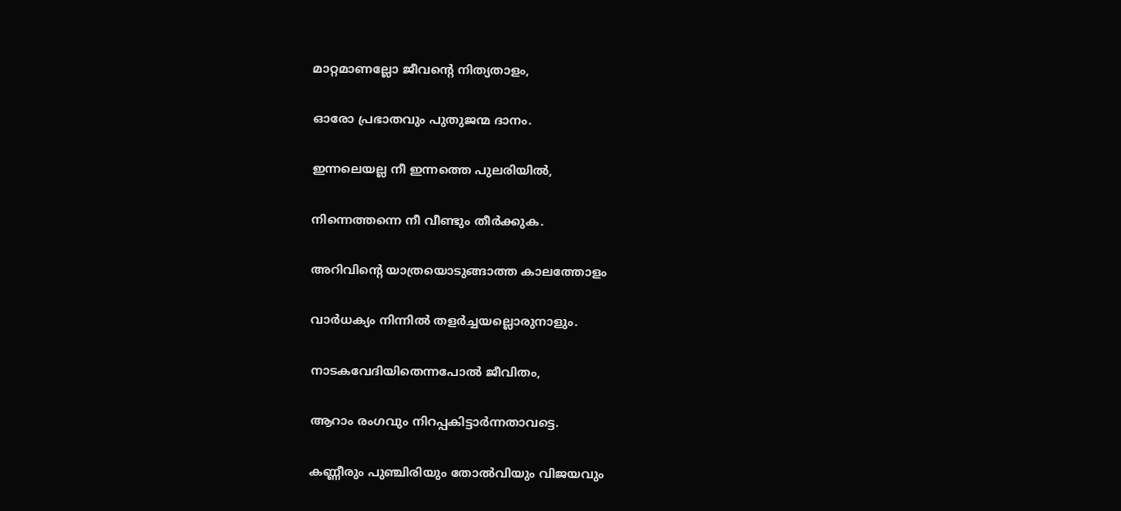മാറ്റമാണല്ലോ ജീവന്റെ നിത്യതാളം,

ഓരോ പ്രഭാതവും പുതുജന്മ ദാനം.

ഇന്നലെയല്ല നീ ഇന്നത്തെ പുലരിയില്‍,

നിന്നെത്തന്നെ നീ വീണ്ടും തീര്‍ക്കുക.

അറിവിന്റെ യാത്രയൊടുങ്ങാത്ത കാലത്തോളം

വാര്‍ധക്യം നിന്നില്‍ തളര്‍ച്ചയല്ലൊരുനാളും.

നാടകവേദിയിതെന്നപോല്‍ ജീവിതം,

ആറാം രംഗവും നിറപ്പകിട്ടാര്‍ന്നതാവട്ടെ.

കണ്ണീരും പുഞ്ചിരിയും തോല്‍വിയും വിജയവും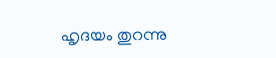ഹൃദയം തുറന്നു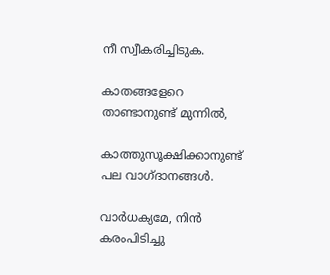നീ സ്വീകരിച്ചിടുക.

കാതങ്ങളേറെ താണ്ടാനുണ്ട് മുന്നില്‍,

കാത്തുസൂക്ഷിക്കാനുണ്ട് പല വാഗ്ദാനങ്ങള്‍.

വാര്‍ധക്യമേ, നിന്‍ കരംപിടിച്ചു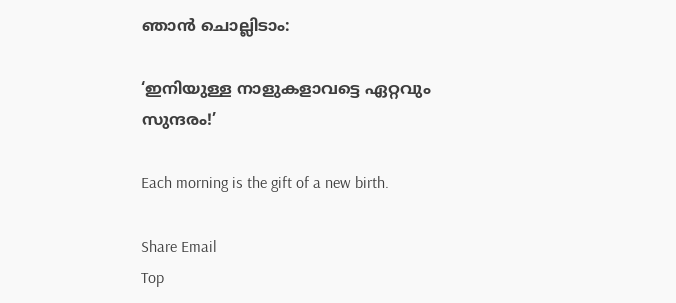ഞാന്‍ ചൊല്ലിടാം:

‘ഇനിയുള്ള നാളുകളാവട്ടെ ഏറ്റവും സുന്ദരം!’

Each morning is the gift of a new birth.

Share Email
Top